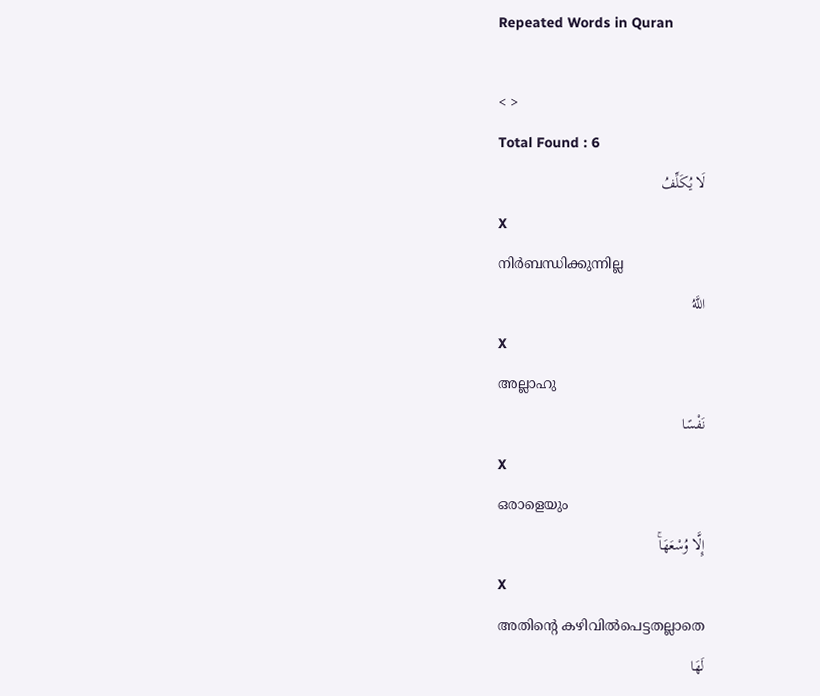Repeated Words in Quran

< >
Total Found : 6
لَا يُكَلِّفُ
X
നിര്‍ബന്ധിക്കുന്നില്ല
اللَّهُ
X
അല്ലാഹു
نَفْسًا
X
ഒരാളെയും
إِلَّا وُسْعَهَاۚ
X
അതിന്റെ കഴിവില്‍പെട്ടതല്ലാതെ
لَهَا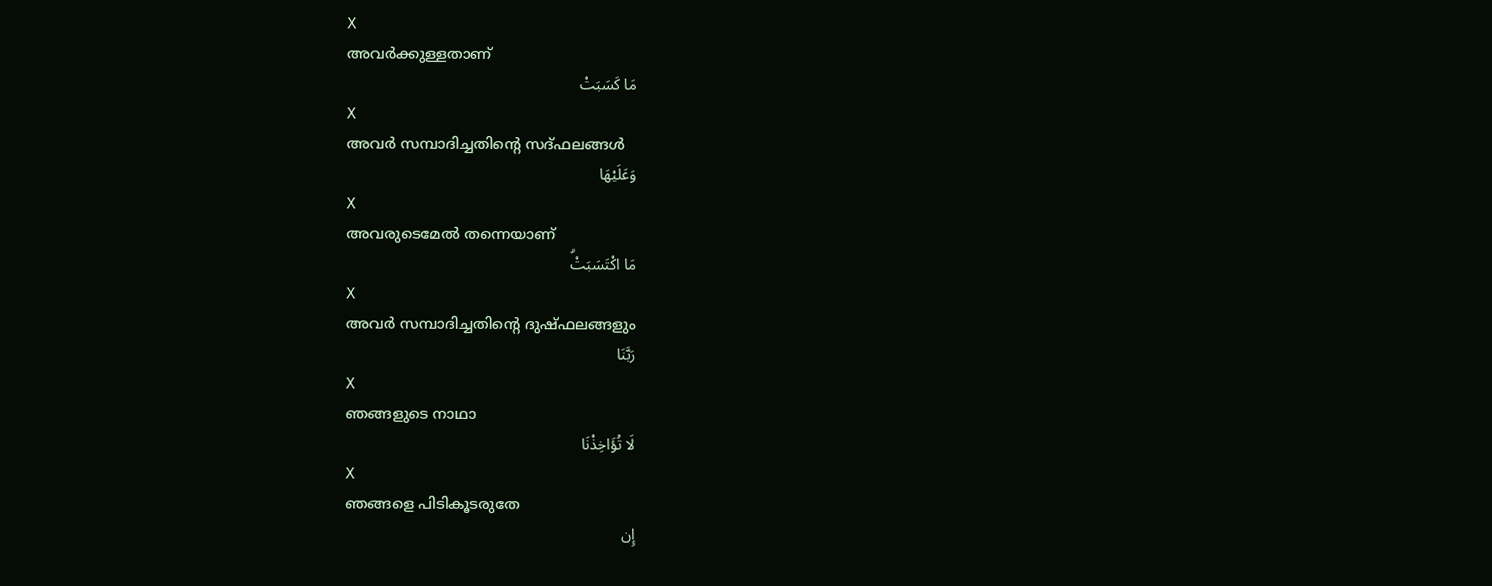X
അവര്‍ക്കുള്ളതാണ്
مَا كَسَبَتْ
X
അവര്‍ സമ്പാദിച്ചതിന്റെ സദ്ഫലങ്ങള്‍
وَعَلَيْهَا
X
അവരുടെമേല്‍ തന്നെയാണ്
مَا اكْتَسَبَتْۗ
X
അവര്‍ സമ്പാദിച്ചതിന്റെ ദുഷ്ഫലങ്ങളും
رَبَّنَا
X
ഞങ്ങളുടെ നാഥാ
لَا تُؤَاخِذْنَا
X
ഞങ്ങളെ പിടികൂടരുതേ
إِن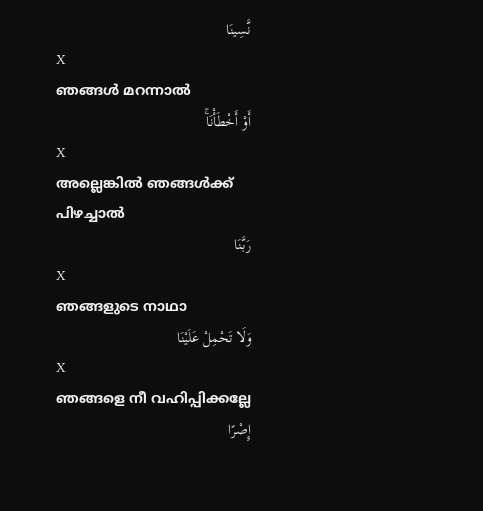نَّسِينَا
X
ഞങ്ങള്‍ മറന്നാല്‍
أَوْ أَخْطَأْنَاۚ
X
അല്ലെങ്കില്‍ ഞങ്ങള്‍ക്ക് പിഴച്ചാല്‍
رَبَّنَا
X
ഞങ്ങളുടെ നാഥാ
وَلَا تَحْمِلْ عَلَيْنَا
X
ഞങ്ങളെ നീ വഹിപ്പിക്കല്ലേ
إِصْرًا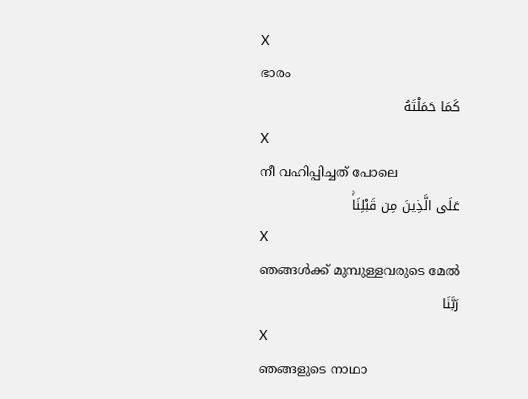X
ഭാരം
كَمَا حَمَلْتَهُ
X
നീ വഹിപ്പിച്ചത് പോലെ
عَلَى الَّذِينَ مِن قَبْلِنَاۚ
X
ഞങ്ങള്‍ക്ക് മുമ്പുള്ളവരുടെ മേല്‍
رَبَّنَا
X
ഞങ്ങളുടെ നാഥാ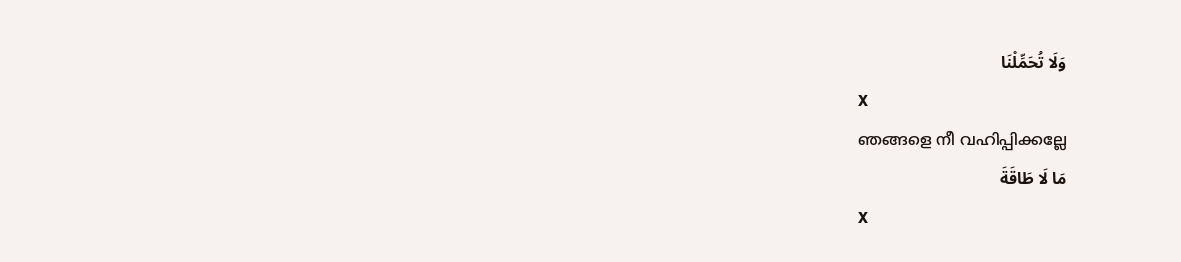وَلَا تُحَمِّلْنَا
X
ഞങ്ങളെ നീ വഹിപ്പിക്കല്ലേ
مَا لَا طَاقَةَ
X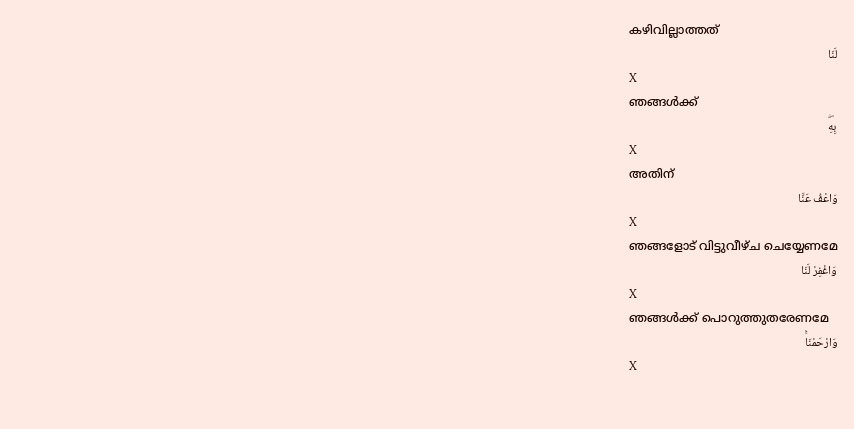കഴിവില്ലാത്തത്
لَنَا
X
ഞങ്ങള്‍ക്ക്
بِهِۖ
X
അതിന്
وَاعْفُ عَنَّا
X
ഞങ്ങളോട് വിട്ടുവീഴ്ച ചെയ്യേണമേ
وَاغْفِرْ لَنَا
X
ഞങ്ങള്‍ക്ക് പൊറുത്തുതരേണമേ
وَارْحَمْنَاۚ
X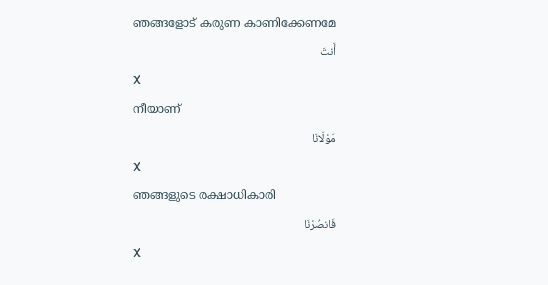ഞങ്ങളോട് കരുണ കാണിക്കേണമേ
أَنتَ
X
നീയാണ്
مَوْلَانَا
X
ഞങ്ങളുടെ രക്ഷാധികാരി
فَانصُرْنَا
X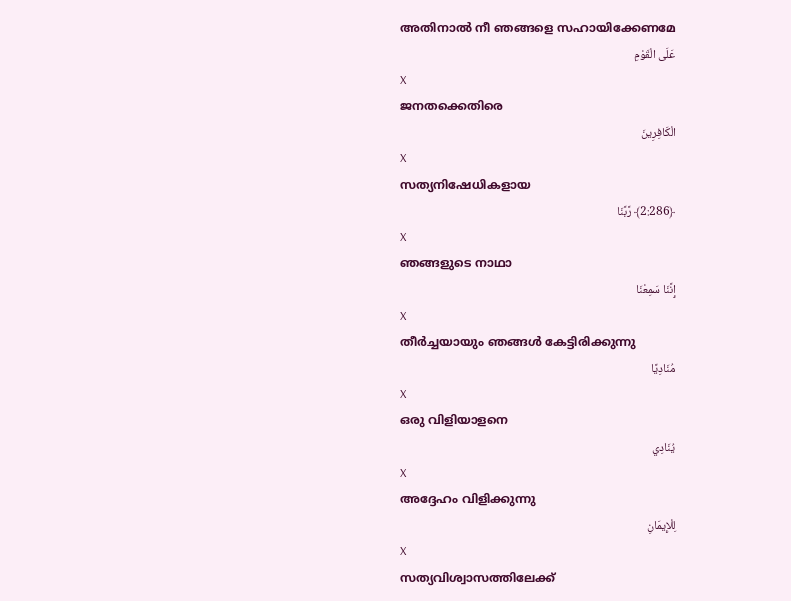അതിനാല്‍ നീ ഞങ്ങളെ സഹായിക്കേണമേ
عَلَى الْقَوْمِ
X
ജനതക്കെതിരെ
الْكَافِرِينَ
X
സത്യനിഷേധികളായ
﴿2:286﴾ رَّبَّنَا
X
ഞങ്ങളുടെ നാഥാ
إِنَّنَا سَمِعْنَا
X
തീര്‍ച്ചയായും ഞങ്ങള്‍ കേട്ടിരിക്കുന്നു
مُنَادِيًا
X
ഒരു വിളിയാളനെ
يُنَادِي
X
അദ്ദേഹം വിളിക്കുന്നു
لِلْإِيمَانِ
X
സത്യവിശ്വാസത്തിലേക്ക്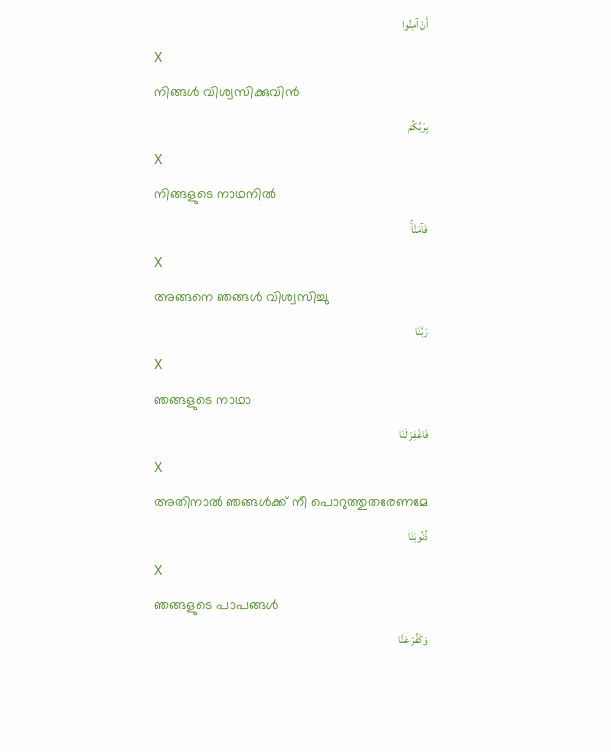أَنْ آمِنُوا
X
നിങ്ങള്‍ വിശ്വസിക്കുവിന്‍
بِرَبِّكُمْ
X
നിങ്ങളുടെ നാഥനില്‍
فَآمَنَّاۚ
X
അങ്ങനെ ഞങ്ങള്‍ വിശ്വസിച്ചു
رَبَّنَا
X
ഞങ്ങളുടെ നാഥാ
فَاغْفِرْ لَنَا
X
അതിനാല്‍ ഞങ്ങള്‍ക്ക് നീ പൊറുത്തുതരേണമേ
ذُنُوبَنَا
X
ഞങ്ങളുടെ പാപങ്ങള്‍
وَكَفِّرْ عَنَّا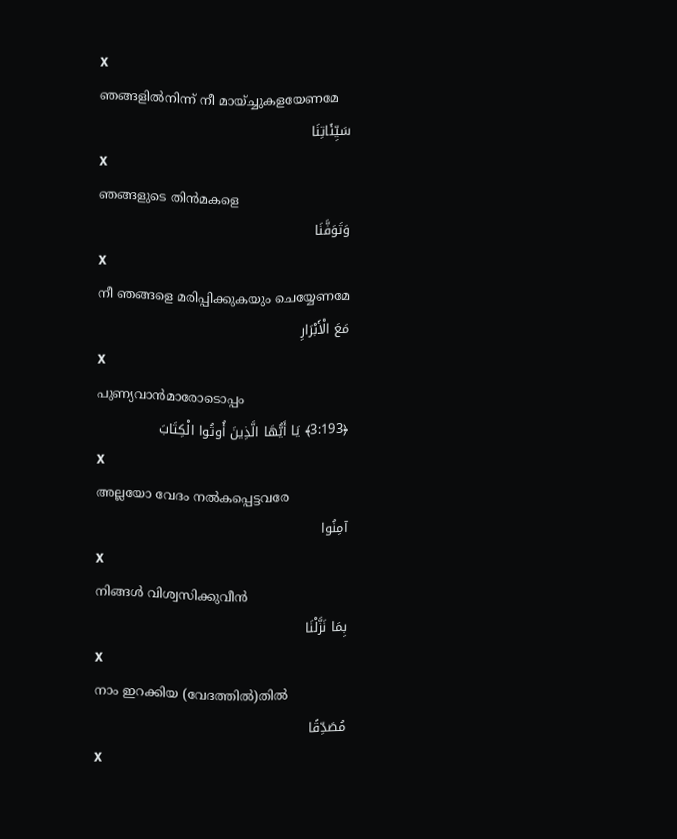X
ഞങ്ങളില്‍നിന്ന് നീ മായ്ച്ചുകളയേണമേ
سَيِّئَاتِنَا
X
ഞങ്ങളുടെ തിന്‍മകളെ
وَتَوَفَّنَا
X
നീ ഞങ്ങളെ മരിപ്പിക്കുകയും ചെയ്യേണമേ
مَعَ الْأَبْرَارِ
X
പുണ്യവാന്‍മാരോടൊപ്പം
﴿3:193﴾ يَا أَيُّهَا الَّذِينَ أُوتُوا الْكِتَابَ
X
അല്ലയോ വേദം നല്‍കപ്പെട്ടവരേ
آمِنُوا
X
നിങ്ങള്‍ വിശ്വസിക്കുവീന്‍
بِمَا نَزَّلْنَا
X
നാം ഇറക്കിയ (വേദത്തില്‍)തില്‍
مُصَدِّقًا
X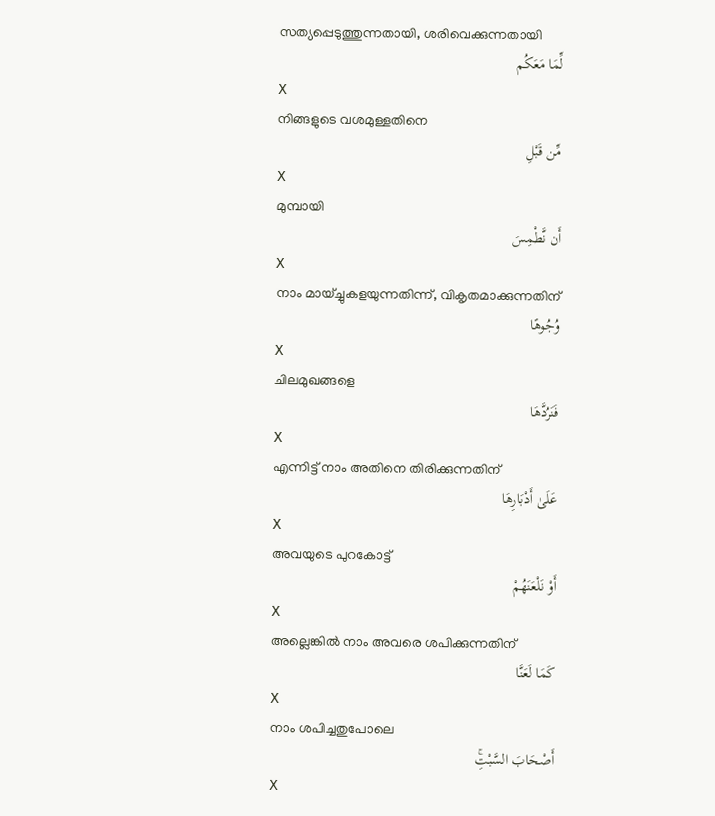സത്യപ്പെടുത്തുന്നതായി, ശരിവെക്കുന്നതായി
لِّمَا مَعَكُم
X
നിങ്ങളുടെ വശമുള്ളതിനെ
مِّن قَبْلِ
X
മുമ്പായി
أَن نَّطْمِسَ
X
നാം മായ്ച്ചുകളയുന്നതിന്ന്, വികൃതമാക്കുന്നതിന്
وُجُوهًا
X
ചിലമുഖങ്ങളെ
فَنَرُدَّهَا
X
എന്നിട്ട് നാം അതിനെ തിരിക്കുന്നതിന്
عَلَىٰ أَدْبَارِهَا
X
അവയുടെ പുറകോട്ട്
أَوْ نَلْعَنَهُمْ
X
അല്ലെങ്കില്‍ നാം അവരെ ശപിക്കുന്നതിന്
كَمَا لَعَنَّا
X
നാം ശപിച്ചതുപോലെ
أَصْحَابَ السَّبْتِۚ
X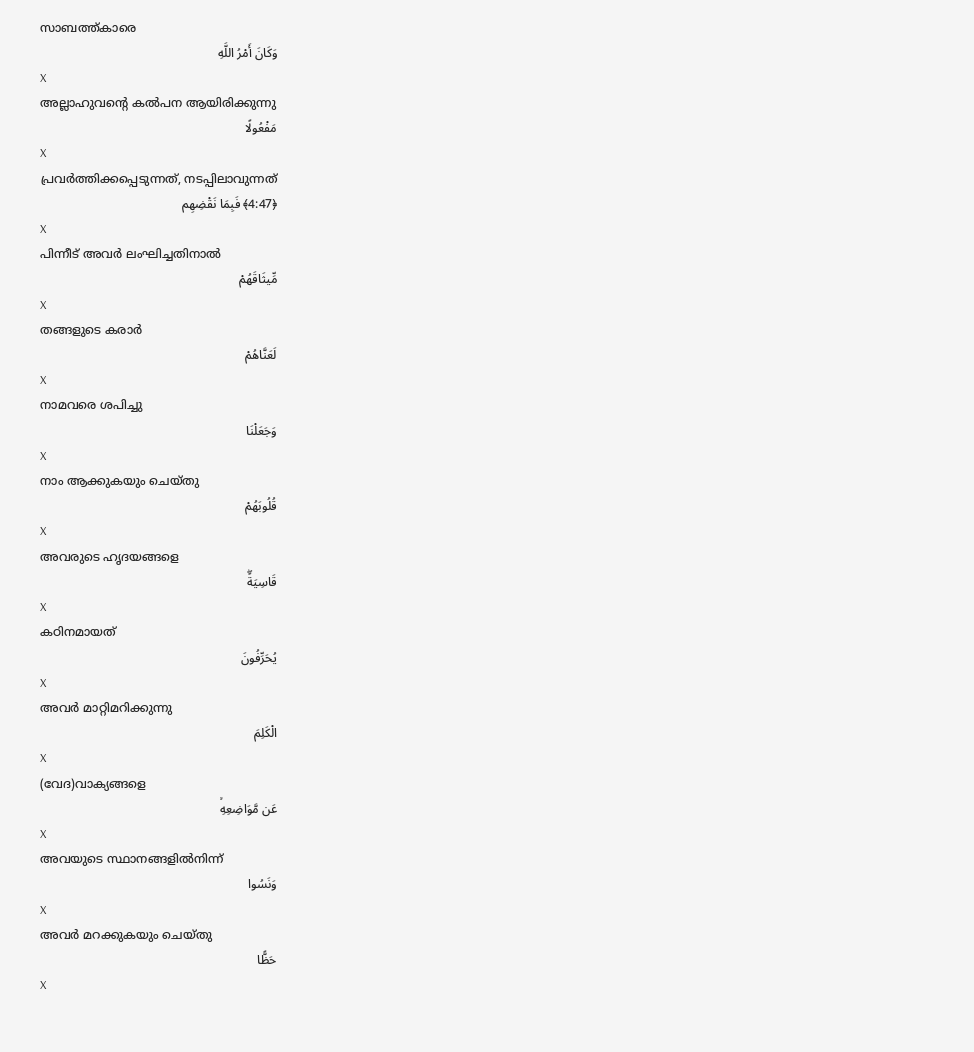സാബത്ത്കാരെ
وَكَانَ أَمْرُ اللَّهِ
X
അല്ലാഹുവന്റെ കല്‍പന ആയിരിക്കുന്നു
مَفْعُولًا
X
പ്രവര്‍ത്തിക്കപ്പെടുന്നത്, നടപ്പിലാവുന്നത്
﴿4:47﴾ فَبِمَا نَقْضِهِم
X
പിന്നീട് അവര്‍ ലംഘിച്ചതിനാല്‍
مِّيثَاقَهُمْ
X
തങ്ങളുടെ കരാര്‍
لَعَنَّاهُمْ
X
നാമവരെ ശപിച്ചു
وَجَعَلْنَا
X
നാം ആക്കുകയും ചെയ്തു
قُلُوبَهُمْ
X
അവരുടെ ഹൃദയങ്ങളെ
قَاسِيَةًۖ
X
കഠിനമായത്
يُحَرِّفُونَ
X
അവര്‍ മാറ്റിമറിക്കുന്നു
الْكَلِمَ
X
(വേദ)വാക്യങ്ങളെ
عَن مَّوَاضِعِهِۙ
X
അവയുടെ സ്ഥാനങ്ങളില്‍നിന്ന്
وَنَسُوا
X
അവര്‍ മറക്കുകയും ചെയ്തു
حَظًّا
X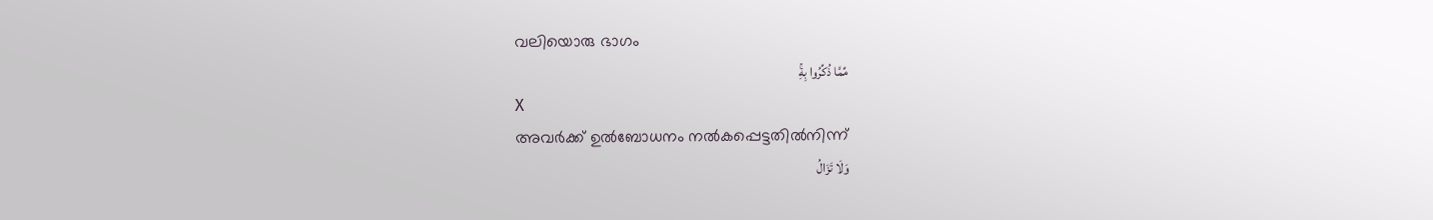വലിയൊരു ഭാഗം
مِّمَّا ذُكِّرُوا بِهِۚ
X
അവര്‍ക്ക് ഉല്‍ബോധനം നല്‍കപ്പെട്ടതില്‍നിന്ന്
وَلَا تَزَالُ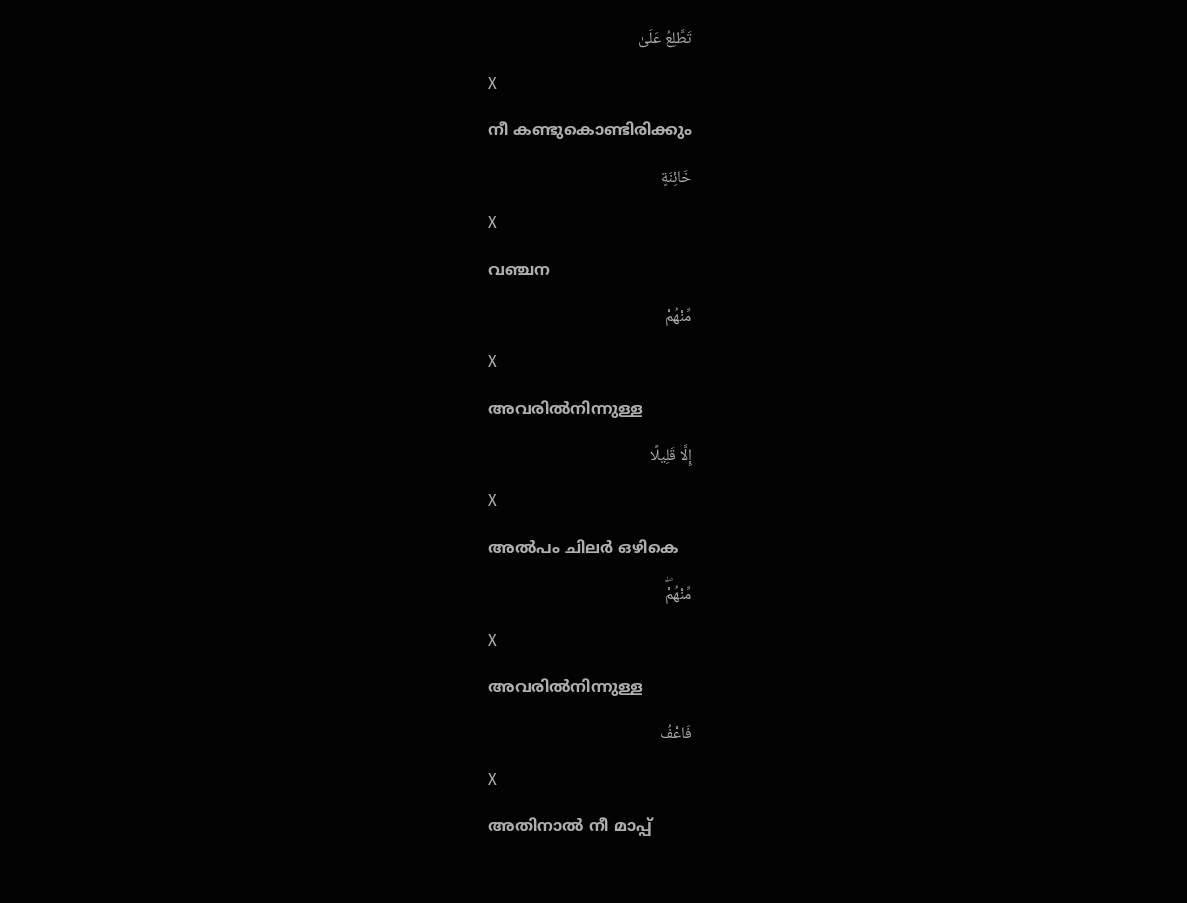تَطَّلِعُ عَلَىٰ
X
നീ കണ്ടുകൊണ്ടിരിക്കും
خَائِنَةٍ
X
വഞ്ചന
مِّنْهُمْ
X
അവരില്‍നിന്നുള്ള
إِلَّا قَلِيلًا
X
അല്‍പം ചിലര്‍ ഒഴികെ
مِّنْهُمْۖ
X
അവരില്‍നിന്നുള്ള
فَاعْفُ
X
അതിനാല്‍ നീ മാപ്പ്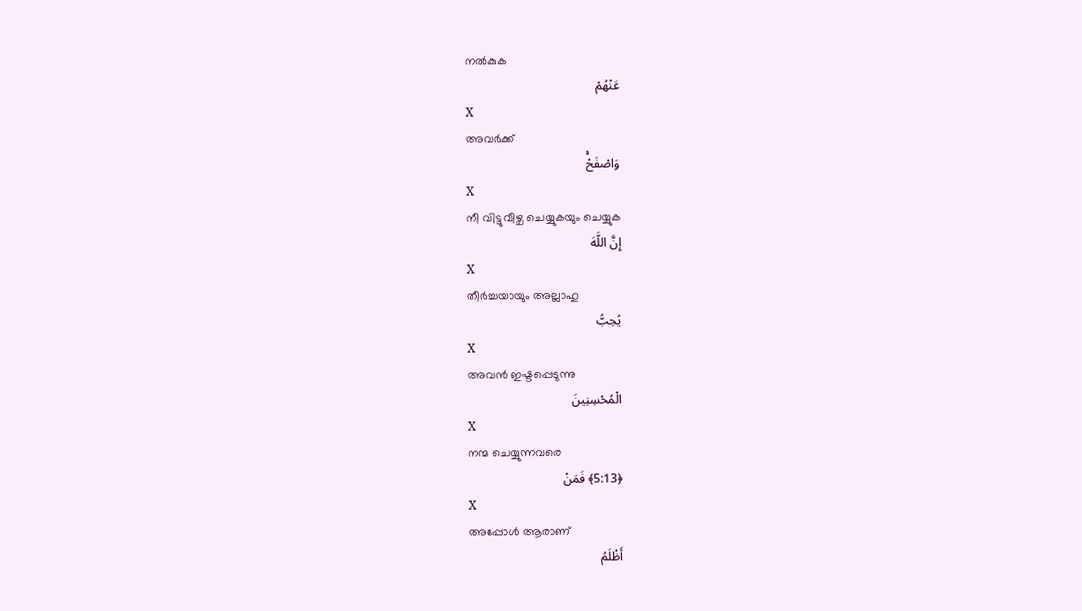നല്‍കുക
عَنْهُمْ
X
അവര്‍ക്ക്
وَاصْفَحْۚ
X
നീ വിട്ടുവീഴ്ച ചെയ്യുകയും ചെയ്യുക
إِنَّ اللَّهَ
X
തീര്‍ച്ചയായും അല്ലാഹു
يُحِبُّ
X
അവന്‍ ഇഷ്ടപ്പെടുന്നു
الْمُحْسِنِينَ
X
നന്മ ചെയ്യുന്നവരെ
﴿5:13﴾ فَمَنْ
X
അപ്പോള്‍ ആരാണ്
أَظْلَمُ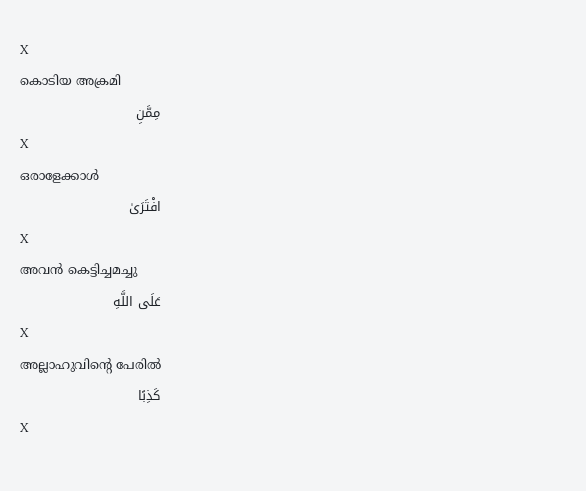X
കൊടിയ അക്രമി
مِمَّنِ
X
ഒരാളേക്കാള്‍
افْتَرَىٰ
X
അവന്‍ കെട്ടിച്ചമച്ചു
عَلَى اللَّهِ
X
അല്ലാഹുവിന്റെ പേരില്‍
كَذِبًا
X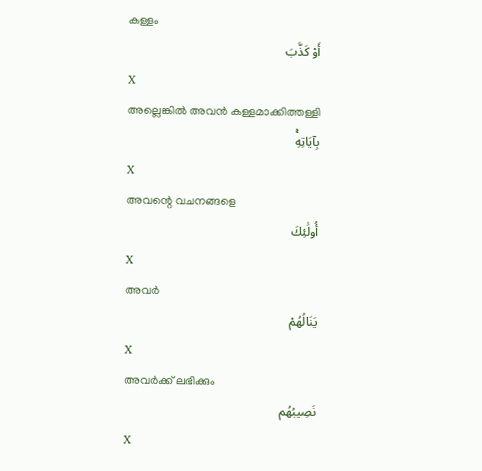കള്ളം
أَوْ كَذَّبَ
X
അല്ലെങ്കില്‍ അവന്‍ കള്ളമാക്കിത്തള്ളി
بِآيَاتِهِۚ
X
അവന്റെ വചനങ്ങളെ
أُولَٰئِكَ
X
അവര്‍
يَنَالُهُمْ
X
അവര്‍ക്ക് ലഭിക്കും
نَصِيبُهُم
X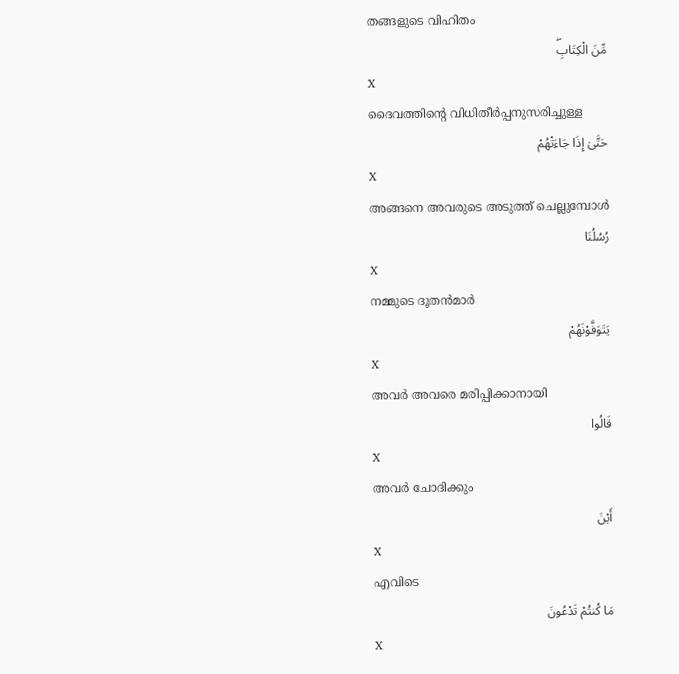തങ്ങളുടെ വിഹിതം
مِّنَ الْكِتَابِۖ
X
ദൈവത്തിന്റെ വിധിതീര്‍പ്പനുസരിച്ചുള്ള
حَتَّىٰ إِذَا جَاءَتْهُمْ
X
അങ്ങനെ അവരുടെ അടുത്ത് ചെല്ലുമ്പോള്‍
رُسُلُنَا
X
നമ്മുടെ ദൂതന്‍മാര്‍
يَتَوَفَّوْنَهُمْ
X
അവര്‍ അവരെ മരിപ്പിക്കാനായി
قَالُوا
X
അവര്‍ ചോദിക്കും
أَيْنَ
X
എവിടെ
مَا كُنتُمْ تَدْعُونَ
X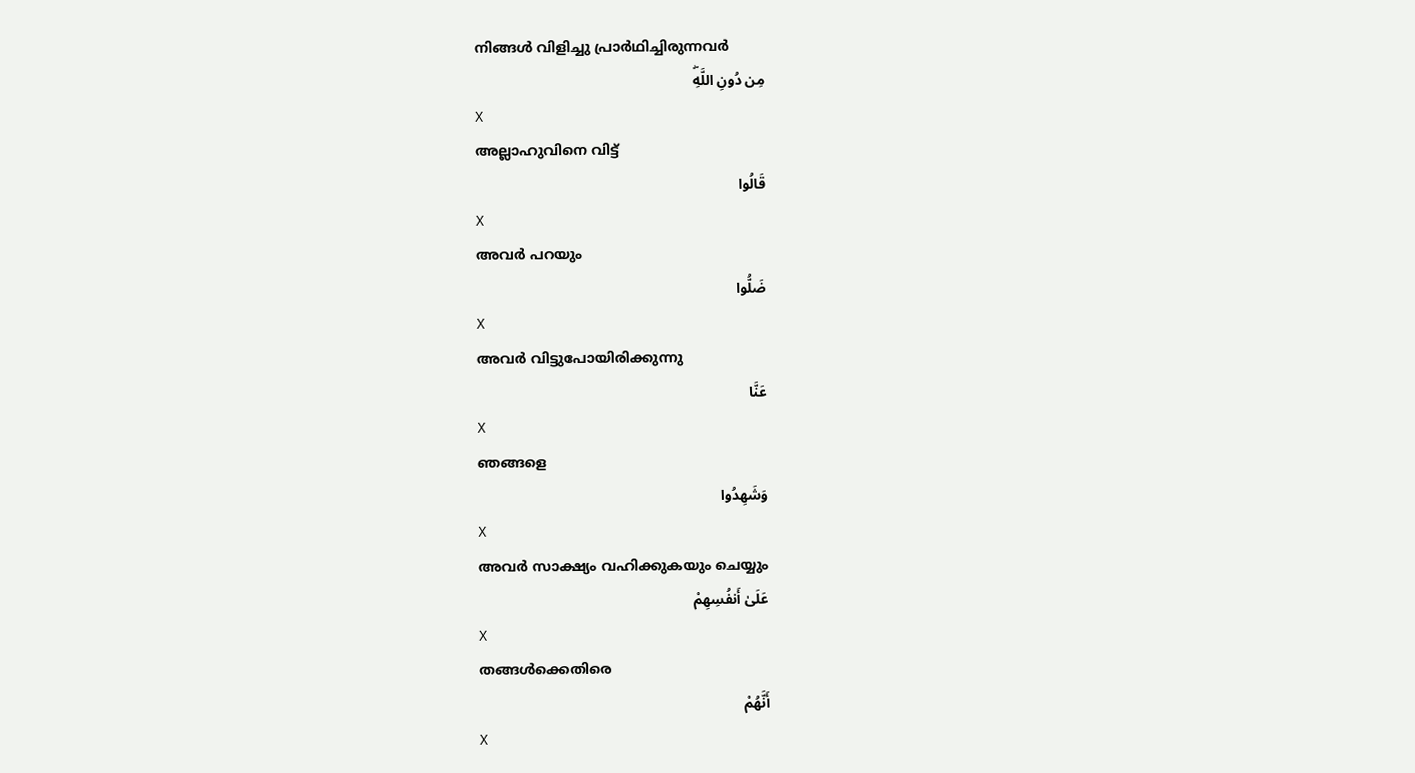നിങ്ങള്‍ വിളിച്ചു പ്രാര്‍ഥിച്ചിരുന്നവര്‍
مِن دُونِ اللَّهِۖ
X
അല്ലാഹുവിനെ വിട്ട്
قَالُوا
X
അവര്‍ പറയും
ضَلُّوا
X
അവര്‍ വിട്ടുപോയിരിക്കുന്നു
عَنَّا
X
ഞങ്ങളെ
وَشَهِدُوا
X
അവര്‍ സാക്ഷ്യം വഹിക്കുകയും ചെയ്യും
عَلَىٰ أَنفُسِهِمْ
X
തങ്ങള്‍ക്കെതിരെ
أَنَّهُمْ
X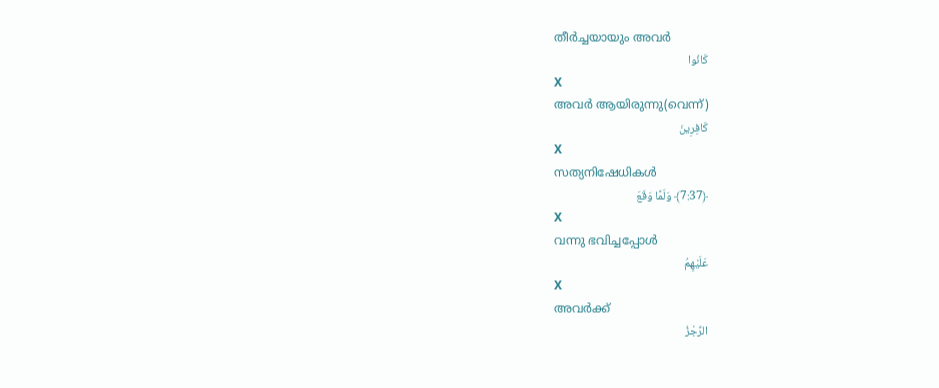തീര്‍ച്ചയായും അവര്‍
كَانُوا
X
അവര്‍ ആയിരുന്നു(വെന്ന്)
كَافِرِينَ
X
സത്യനിഷേധികള്‍
﴿7:37﴾ وَلَمَّا وَقَعَ
X
വന്നു ഭവിച്ചപ്പോള്‍
عَلَيْهِمُ
X
അവര്‍ക്ക്
الرِّجْزُ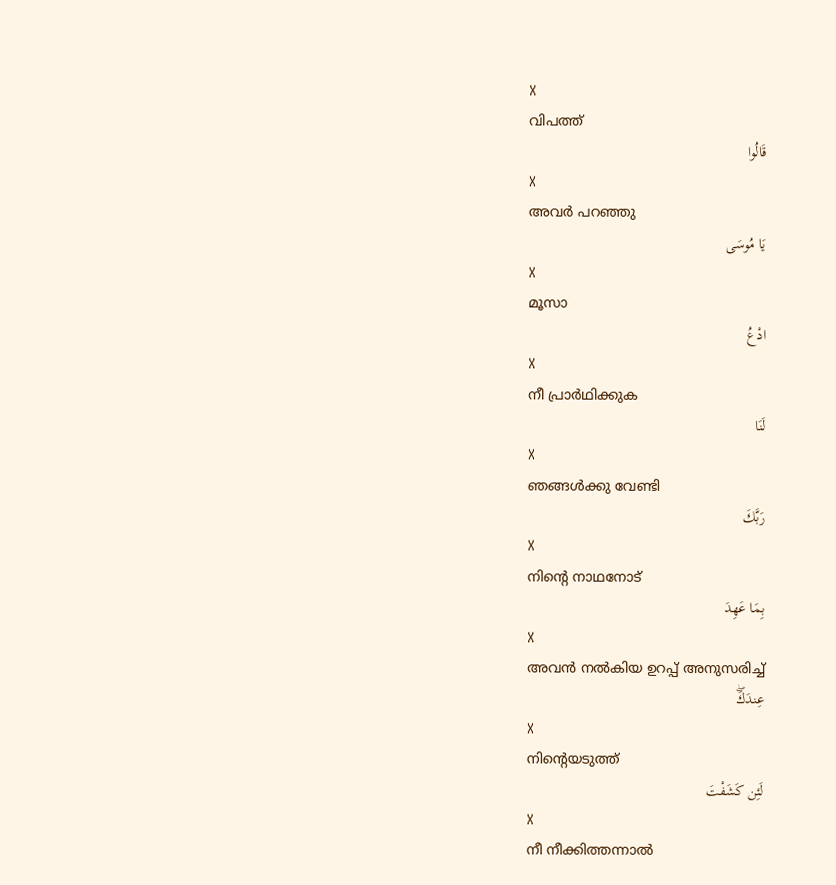X
വിപത്ത്
قَالُوا
X
അവര്‍ പറഞ്ഞു
يَا مُوسَى
X
മൂസാ
ادْعُ
X
നീ പ്രാര്‍ഥിക്കുക
لَنَا
X
ഞങ്ങള്‍ക്കു വേണ്ടി
رَبَّكَ
X
നിന്റെ നാഥനോട്
بِمَا عَهِدَ
X
അവന്‍ നല്‍കിയ ഉറപ്പ് അനുസരിച്ച്
عِندَكَۖ
X
നിന്റെയടുത്ത്
لَئِن كَشَفْتَ
X
നീ നീക്കിത്തന്നാല്‍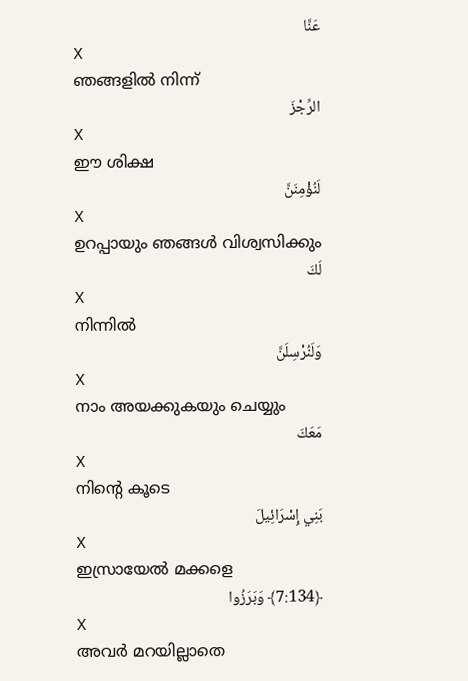عَنَّا
X
ഞങ്ങളില്‍ നിന്ന്
الرِّجْزَ
X
ഈ ശിക്ഷ
لَنُؤْمِنَنَّ
X
ഉറപ്പായും ഞങ്ങള്‍ വിശ്വസിക്കും
لَكَ
X
നിന്നില്‍
وَلَنُرْسِلَنَّ
X
നാം അയക്കുകയും ചെയ്യും
مَعَكَ
X
നിന്റെ കൂടെ
بَنِي إِسْرَائِيلَ
X
ഇസ്രായേല്‍ മക്കളെ
﴿7:134﴾ وَبَرَزُوا
X
അവര്‍ മറയില്ലാതെ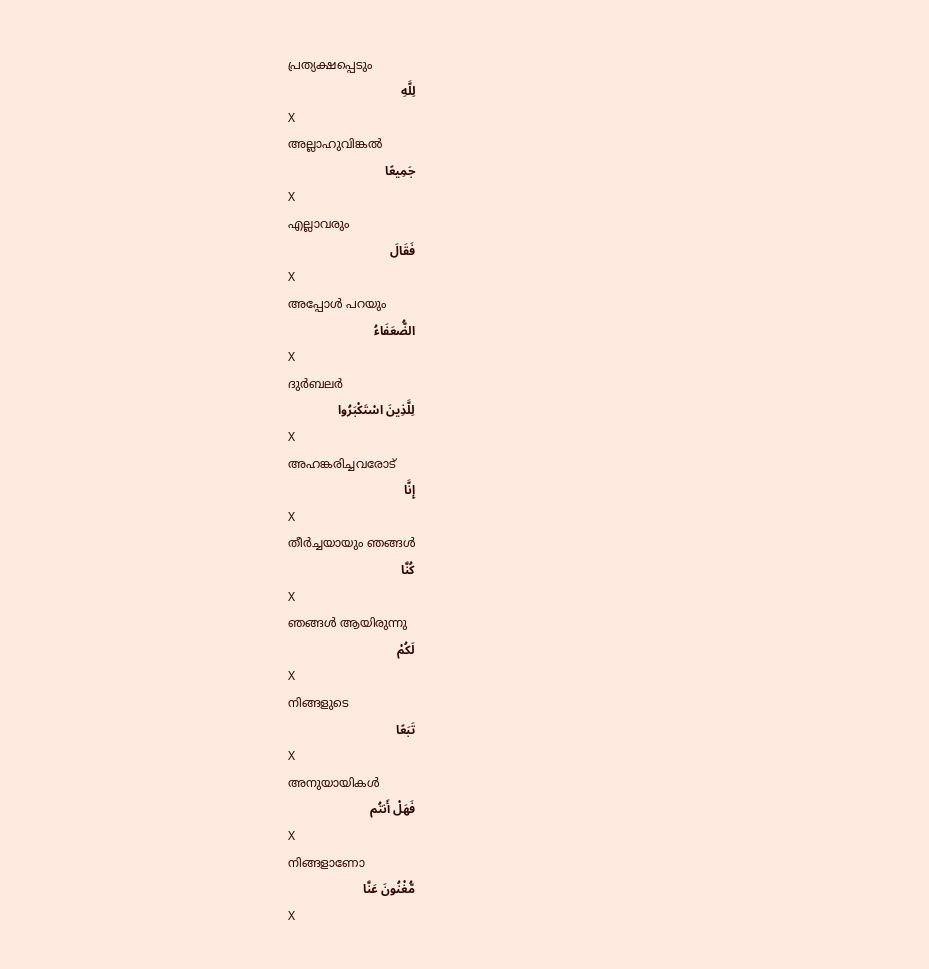പ്രത്യക്ഷപ്പെടും
لِلَّهِ
X
അല്ലാഹുവിങ്കല്‍
جَمِيعًا
X
എല്ലാവരും
فَقَالَ
X
അപ്പോള്‍ പറയും
الضُّعَفَاءُ
X
ദുര്‍ബലര്‍
لِلَّذِينَ اسْتَكْبَرُوا
X
അഹങ്കരിച്ചവരോട്
إِنَّا
X
തീര്‍ച്ചയായും ഞങ്ങള്‍
كُنَّا
X
ഞങ്ങള്‍ ആയിരുന്നു
لَكُمْ
X
നിങ്ങളുടെ
تَبَعًا
X
അനുയായികള്‍
فَهَلْ أَنتُم
X
നിങ്ങളാണോ
مُّغْنُونَ عَنَّا
X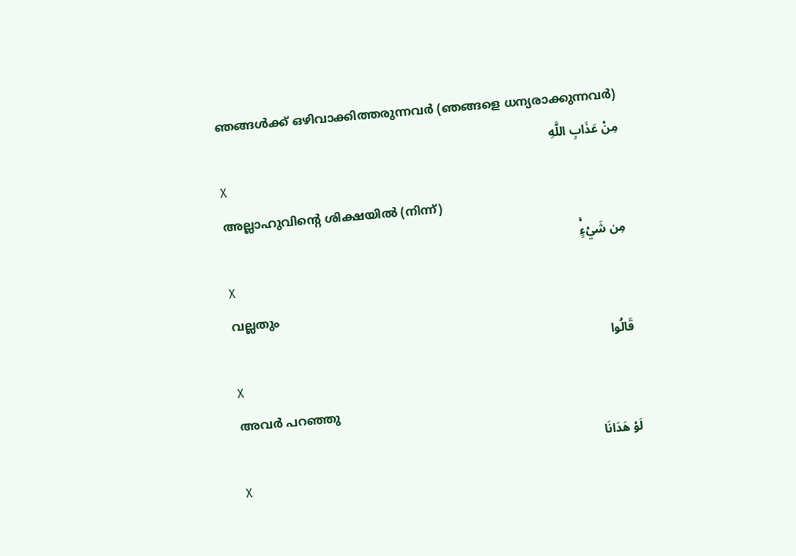ഞങ്ങള്‍ക്ക് ഒഴിവാക്കിത്തരുന്നവര്‍ (ഞങ്ങളെ ധന്യരാക്കുന്നവര്‍)
مِنْ عَذَابِ اللَّهِ
X
അല്ലാഹുവിന്റെ ശിക്ഷയില്‍ (നിന്ന്)
مِن شَيْءٍۚ
X
വല്ലതും
قَالُوا
X
അവര്‍ പറഞ്ഞു
لَوْ هَدَانَا
X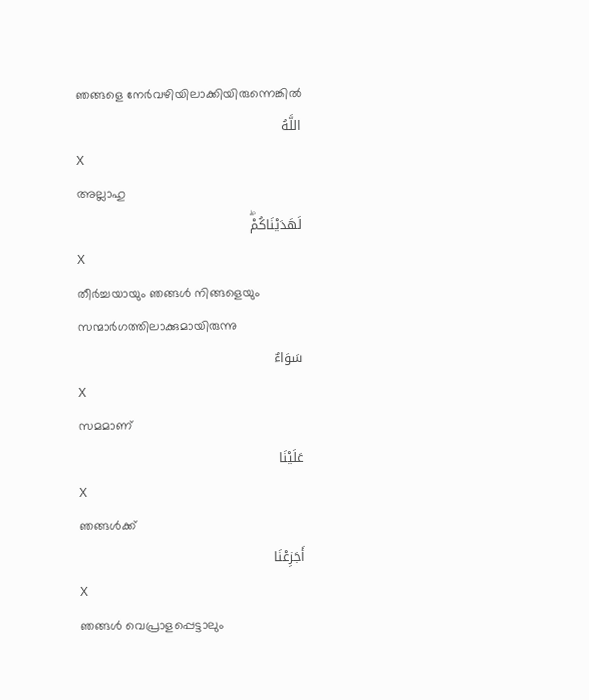ഞങ്ങളെ നേര്‍വഴിയിലാക്കിയിരുന്നെങ്കില്‍
اللَّهُ
X
അല്ലാഹു
لَهَدَيْنَاكُمْۖ
X
തീര്‍ച്ചയായും ഞങ്ങള്‍ നിങ്ങളെയും സന്മാര്‍ഗത്തിലാക്കുമായിരുന്നു
سَوَاءٌ
X
സമമാണ്
عَلَيْنَا
X
ഞങ്ങള്‍ക്ക്
أَجَزِعْنَا
X
ഞങ്ങള്‍ വെപ്രാളപ്പെട്ടാലും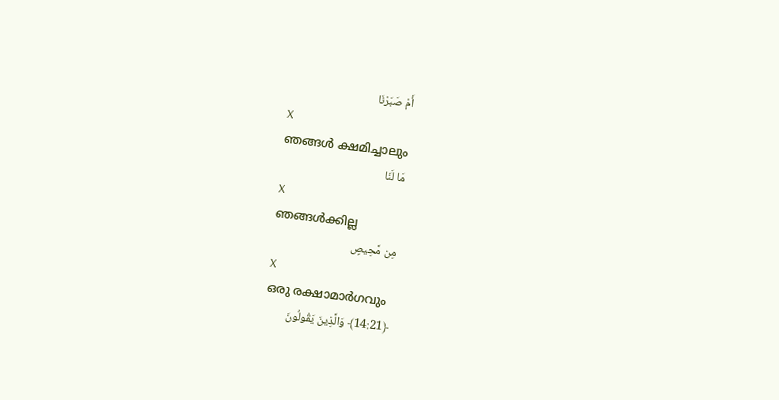أَمْ صَبَرْنَا
X
ഞങ്ങള്‍ ക്ഷമിച്ചാലും
مَا لَنَا
X
ഞങ്ങള്‍ക്കില്ല
مِن مَّحِيصٍ
X
ഒരു രക്ഷാമാര്‍ഗവും
﴿14:21﴾ وَالَّذِينَ يَقُولُونَ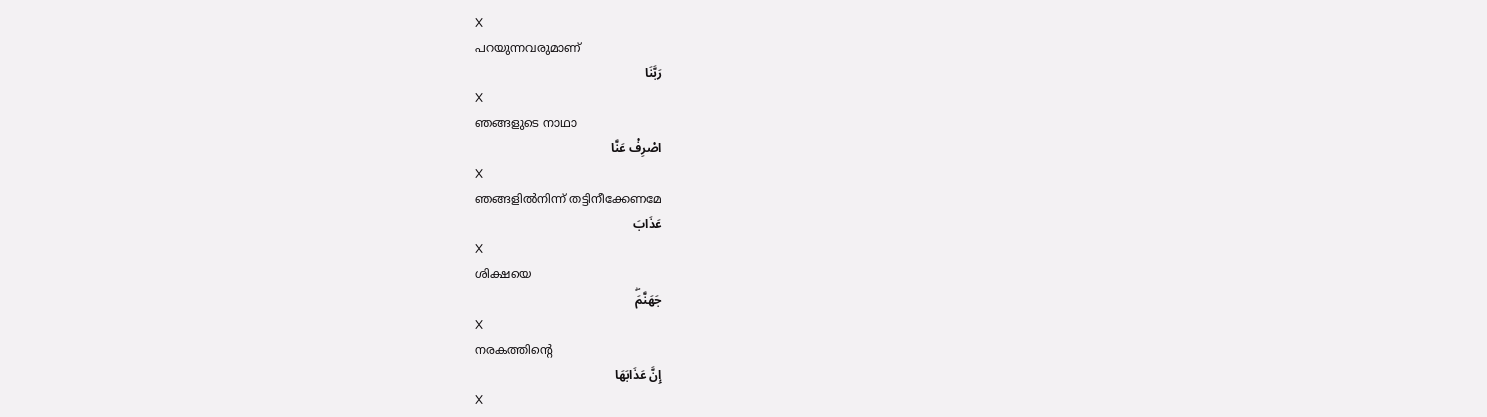X
പറയുന്നവരുമാണ്
رَبَّنَا
X
ഞങ്ങളുടെ നാഥാ
اصْرِفْ عَنَّا
X
ഞങ്ങളില്‍നിന്ന് തട്ടിനീക്കേണമേ
عَذَابَ
X
ശിക്ഷയെ
جَهَنَّمَۖ
X
നരകത്തിന്റെ
إِنَّ عَذَابَهَا
X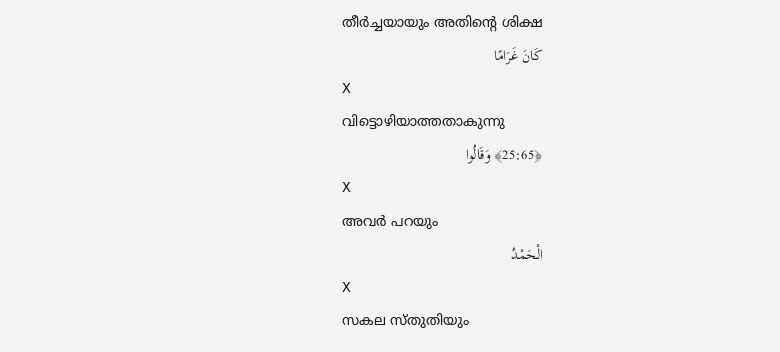തീര്‍ച്ചയായും അതിന്റെ ശിക്ഷ
كَانَ غَرَامًا
X
വിട്ടൊഴിയാത്തതാകുന്നു
﴿25:65﴾ وَقَالُوا
X
അവര്‍ പറയും
الْحَمْدُ
X
സകല സ്തുതിയും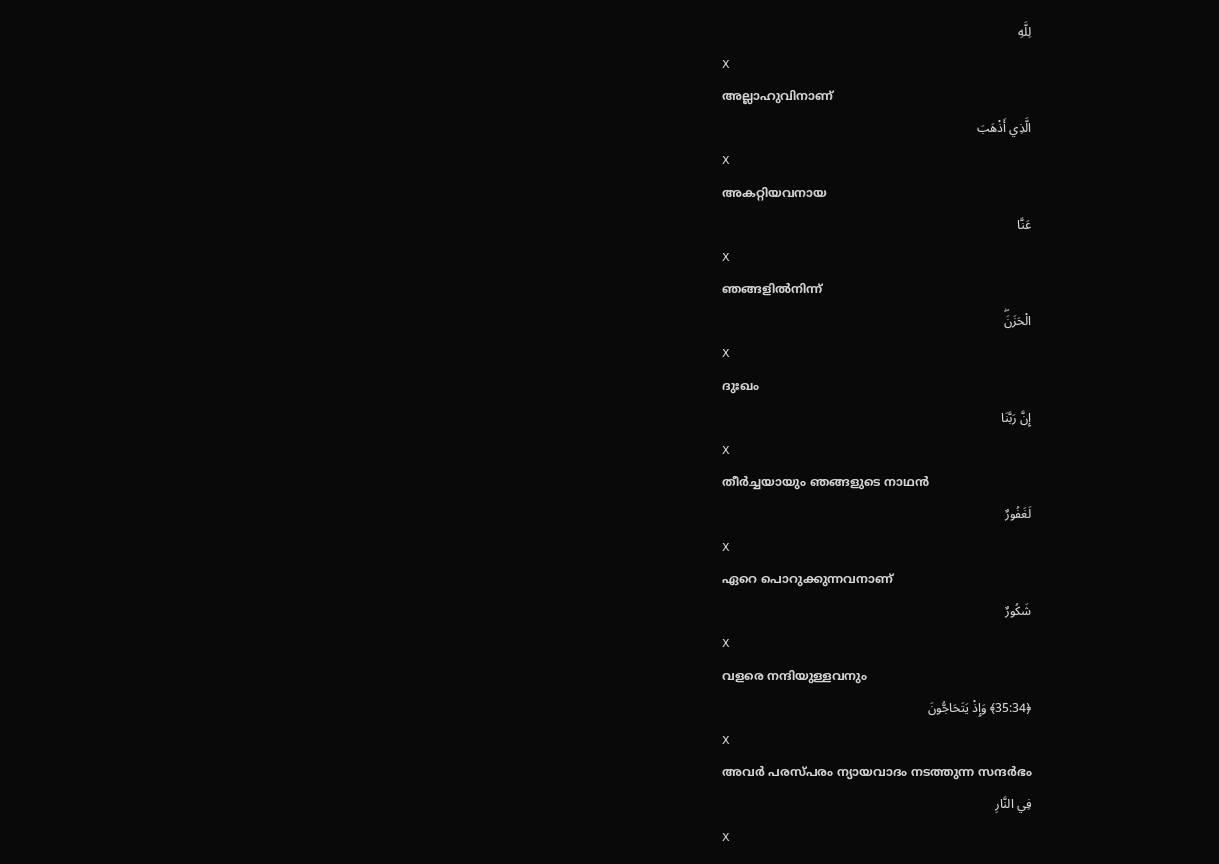لِلَّهِ
X
അല്ലാഹുവിനാണ്
الَّذِي أَذْهَبَ
X
അകറ്റിയവനായ
عَنَّا
X
ഞങ്ങളില്‍നിന്ന്
الْحَزَنَۖ
X
ദുഃഖം
إِنَّ رَبَّنَا
X
തീര്‍ച്ചയായും ഞങ്ങളുടെ നാഥന്‍
لَغَفُورٌ
X
ഏറെ പൊറുക്കുന്നവനാണ്
شَكُورٌ
X
വളരെ നന്ദിയുള്ളവനും
﴿35:34﴾ وَإِذْ يَتَحَاجُّونَ
X
അവര്‍ പരസ്പരം ന്യായവാദം നടത്തുന്ന സന്ദര്‍ഭം
فِي النَّارِ
X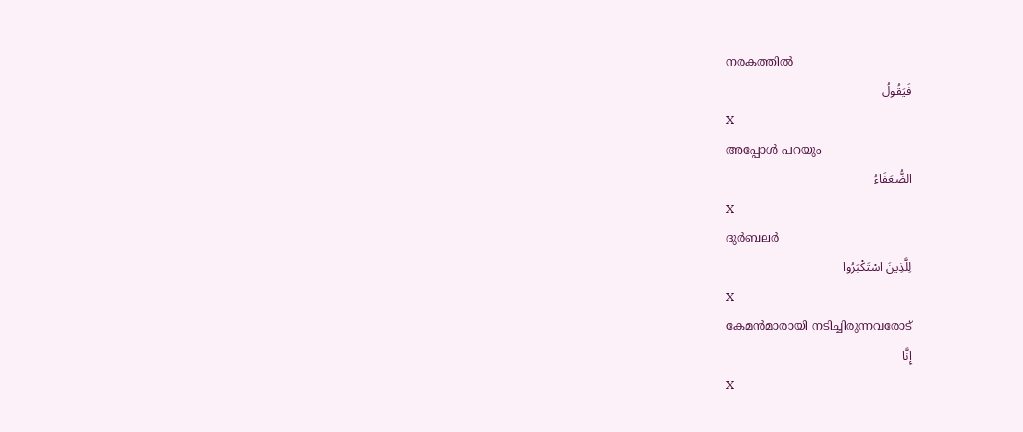നരകത്തില്‍
فَيَقُولُ
X
അപ്പോള്‍ പറയും
الضُّعَفَاءُ
X
ദുര്‍ബലര്‍
لِلَّذِينَ اسْتَكْبَرُوا
X
കേമന്‍മാരായി നടിച്ചിരുന്നവരോട്
إِنَّا
X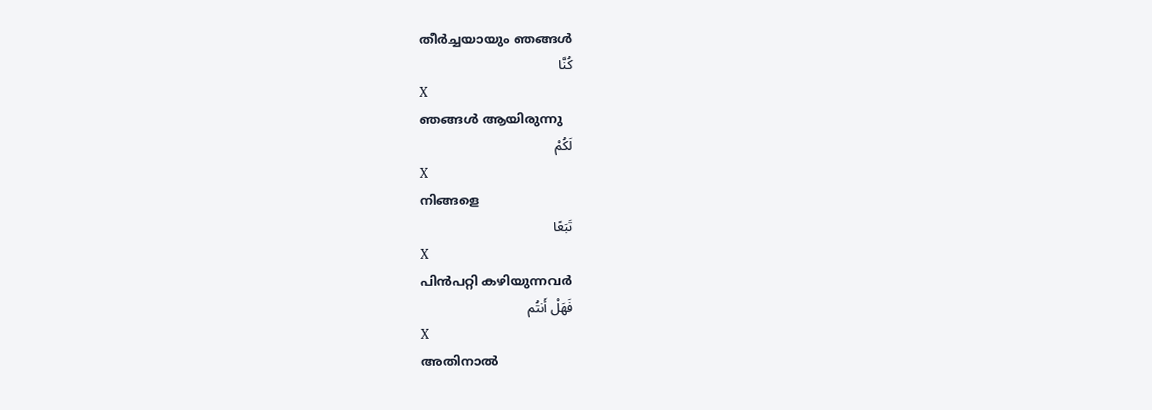തീര്‍ച്ചയായും ഞങ്ങള്‍
كُنَّا
X
ഞങ്ങള്‍ ആയിരുന്നു
لَكُمْ
X
നിങ്ങളെ
تَبَعًا
X
പിന്‍പറ്റി കഴിയുന്നവര്‍
فَهَلْ أَنتُم
X
അതിനാല്‍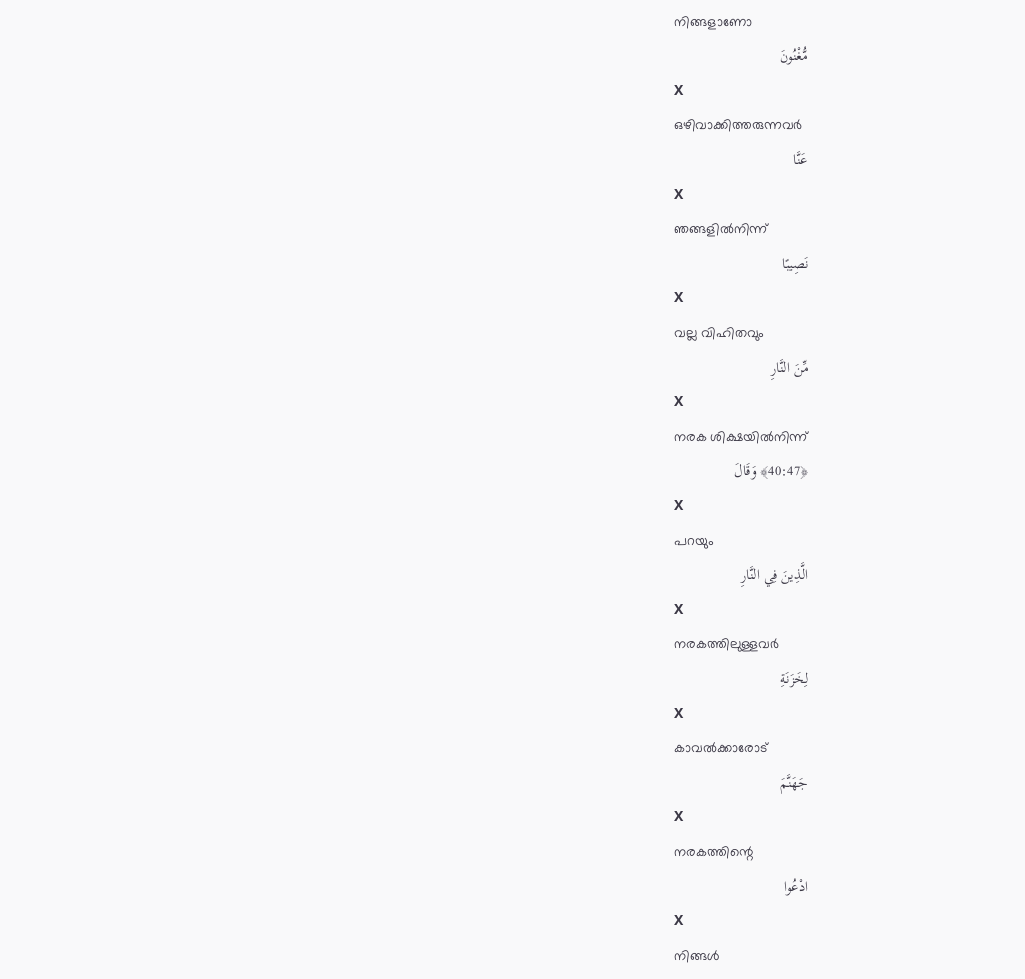നിങ്ങളാണോ
مُّغْنُونَ
X
ഒഴിവാക്കിത്തരുന്നവര്‍
عَنَّا
X
ഞങ്ങളില്‍നിന്ന്
نَصِيبًا
X
വല്ല വിഹിതവും
مِّنَ النَّارِ
X
നരക ശിക്ഷയില്‍നിന്ന്
﴿40:47﴾ وَقَالَ
X
പറയും
الَّذِينَ فِي النَّارِ
X
നരകത്തിലുള്ളവര്‍
لِخَزَنَةِ
X
കാവല്‍ക്കാരോട്
جَهَنَّمَ
X
നരകത്തിന്റെ
ادْعُوا
X
നിങ്ങള്‍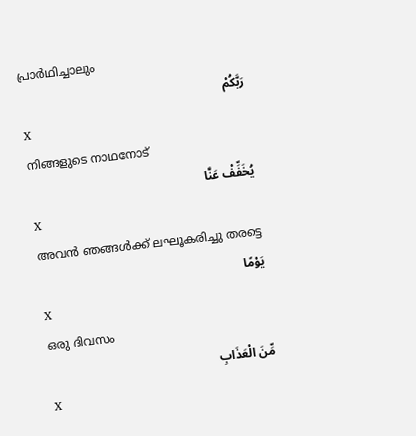പ്രാര്‍ഥിച്ചാലും
رَبَّكُمْ
X
നിങ്ങളുടെ നാഥനോട്
يُخَفِّفْ عَنَّا
X
അവന്‍ ഞങ്ങള്‍ക്ക് ലഘൂകരിച്ചു തരട്ടെ
يَوْمًا
X
ഒരു ദിവസം
مِّنَ الْعَذَابِ
X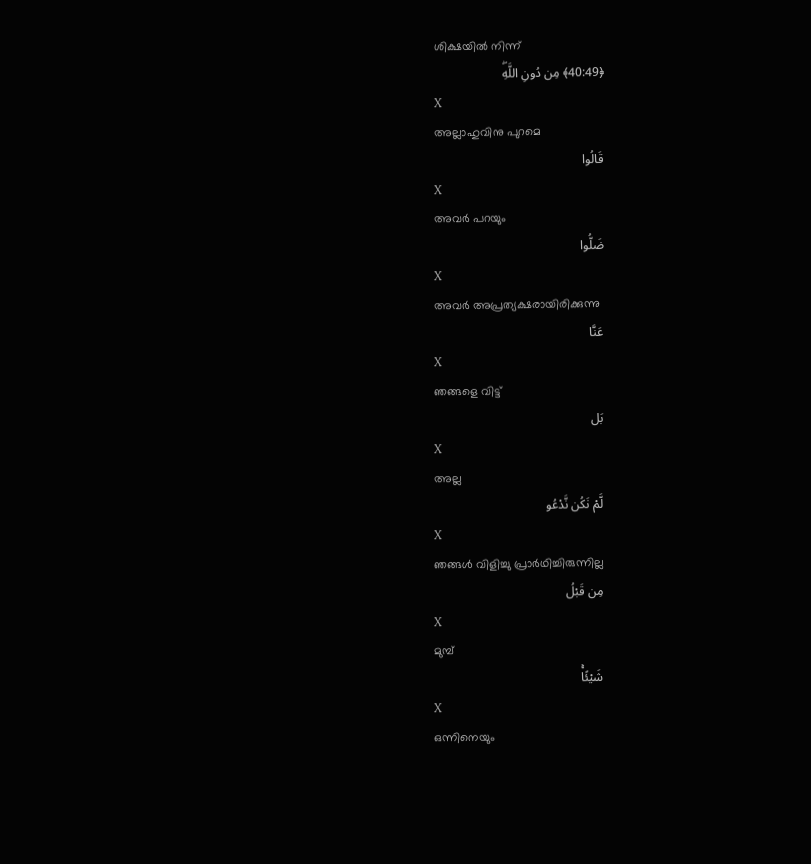ശിക്ഷയില്‍ നിന്ന്
﴿40:49﴾ مِن دُونِ اللَّهِۖ
X
അല്ലാഹുവിനു പുറമെ
قَالُوا
X
അവര്‍ പറയും
ضَلُّوا
X
അവര്‍ അപ്രത്യക്ഷരായിരിക്കുന്നു
عَنَّا
X
ഞങ്ങളെ വിട്ട്
بَل
X
അല്ല
لَّمْ نَكُن نَّدْعُو
X
ഞങ്ങള്‍ വിളിച്ചു പ്രാര്‍ഥിച്ചിരുന്നില്ല
مِن قَبْلُ
X
മുമ്പ്
شَيْئًاۚ
X
ഒന്നിനെയും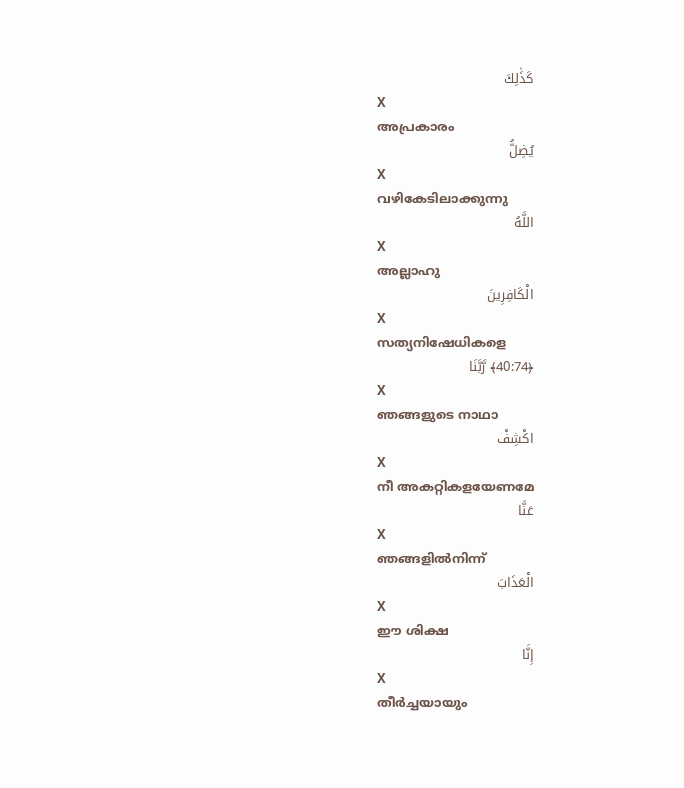كَذَٰلِكَ
X
അപ്രകാരം
يُضِلُّ
X
വഴികേടിലാക്കുന്നു
اللَّهُ
X
അല്ലാഹു
الْكَافِرِينَ
X
സത്യനിഷേധികളെ
﴿40:74﴾ رَّبَّنَا
X
ഞങ്ങളുടെ നാഥാ
اكْشِفْ
X
നീ അകറ്റികളയേണമേ
عَنَّا
X
ഞങ്ങളില്‍നിന്ന്
الْعَذَابَ
X
ഈ ശിക്ഷ
إِنَّا
X
തീര്‍ച്ചയായും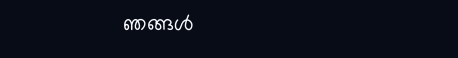ഞങ്ങള്‍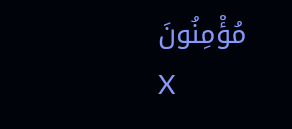مُؤْمِنُونَ
X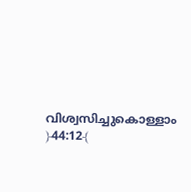വിശ്വസിച്ചുകൊള്ളാം
﴿44:12﴾